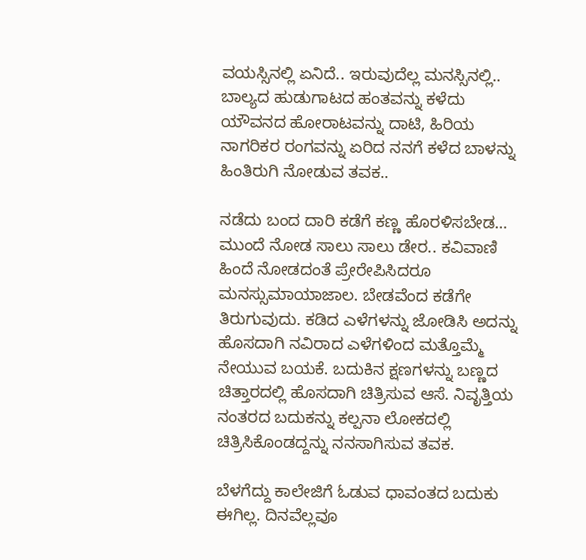ವಯಸ್ಸಿನಲ್ಲಿ ಏನಿದೆ.. ಇರುವುದೆಲ್ಲ ಮನಸ್ಸಿನಲ್ಲಿ..
ಬಾಲ್ಯದ ಹುಡುಗಾಟದ ಹಂತವನ್ನು ಕಳೆದು ಯೌವನದ ಹೋರಾಟವನ್ನು ದಾಟಿ, ಹಿರಿಯ ನಾಗರಿಕರ ರಂಗವನ್ನು ಏರಿದ ನನಗೆ ಕಳೆದ ಬಾಳನ್ನು ಹಿಂತಿರುಗಿ ನೋಡುವ ತವಕ..

ನಡೆದು ಬಂದ ದಾರಿ ಕಡೆಗೆ ಕಣ್ಣ ಹೊರಳಿಸಬೇಡ… ಮುಂದೆ ನೋಡ ಸಾಲು ಸಾಲು ಡೇರ.. ಕವಿವಾಣಿ ಹಿಂದೆ ನೋಡದಂತೆ ಪ್ರೇರೇಪಿಸಿದರೂ ಮನಸ್ಸುಮಾಯಾಜಾಲ. ಬೇಡವೆಂದ ಕಡೆಗೇ ತಿರುಗುವುದು. ಕಡಿದ ಎಳೆಗಳನ್ನು ಜೋಡಿಸಿ ಅದನ್ನು ಹೊಸದಾಗಿ ನವಿರಾದ ಎಳೆಗಳಿಂದ ಮತ್ತೊಮ್ಮೆ ನೇಯುವ ಬಯಕೆ. ಬದುಕಿನ ಕ್ಷಣಗಳನ್ನು ಬಣ್ಣದ ಚಿತ್ತಾರದಲ್ಲಿ ಹೊಸದಾಗಿ ಚಿತ್ರಿಸುವ ಆಸೆ. ನಿವೃತ್ತಿಯ ನಂತರದ ಬದುಕನ್ನು ಕಲ್ಪನಾ ಲೋಕದಲ್ಲಿ ಚಿತ್ರಿಸಿಕೊಂಡದ್ದನ್ನು ನನಸಾಗಿಸುವ ತವಕ.

ಬೆಳಗೆದ್ದು ಕಾಲೇಜಿಗೆ ಓಡುವ ಧಾವಂತದ ಬದುಕು ಈಗಿಲ್ಲ. ದಿನವೆಲ್ಲವೂ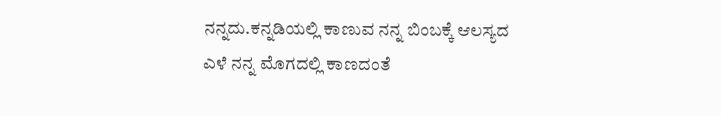ನನ್ನದು.ಕನ್ನಡಿಯಲ್ಲಿ ಕಾಣುವ ನನ್ನ ಬಿಂಬಕ್ಕೆ ಆಲಸ್ಯದ ಎಳೆ ನನ್ನ ಮೊಗದಲ್ಲಿ ಕಾಣದಂತೆ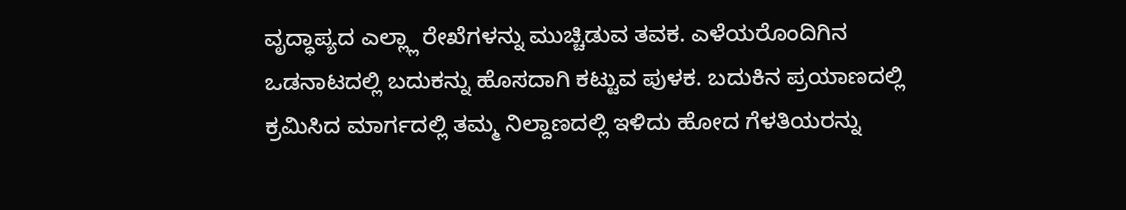ವೃದ್ಧಾಪ್ಯದ ಎಲ್ಲ್ಲಾ ರೇಖೆಗಳನ್ನು ಮುಚ್ಚಿಡುವ ತವಕ. ಎಳೆಯರೊಂದಿಗಿನ ಒಡನಾಟದಲ್ಲಿ ಬದುಕನ್ನು ಹೊಸದಾಗಿ ಕಟ್ಟುವ ಪುಳಕ. ಬದುಕಿನ ಪ್ರಯಾಣದಲ್ಲಿ ಕ್ರಮಿಸಿದ ಮಾರ್ಗದಲ್ಲಿ ತಮ್ಮ ನಿಲ್ದಾಣದಲ್ಲಿ ಇಳಿದು ಹೋದ ಗೆಳತಿಯರನ್ನು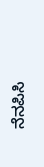ನೆನಪಿಸಿ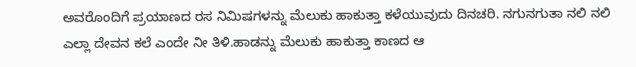ಅವರೊಂದಿಗೆ ಪ್ರಯಾಣದ ರಸ ನಿಮಿಷಗಳನ್ನು ಮೆಲುಕು ಹಾಕುತ್ತಾ ಕಳೆಯುವುದು ದಿನಚರಿ. ನಗುನಗುತಾ ನಲಿ ನಲಿ ಎಲ್ಲಾ ದೇವನ ಕಲೆ ಎಂದೇ ನೀ ತಿಳಿ.ಹಾಡನ್ನು ಮೆಲುಕು ಹಾಕುತ್ತಾ ಕಾಣದ ಆ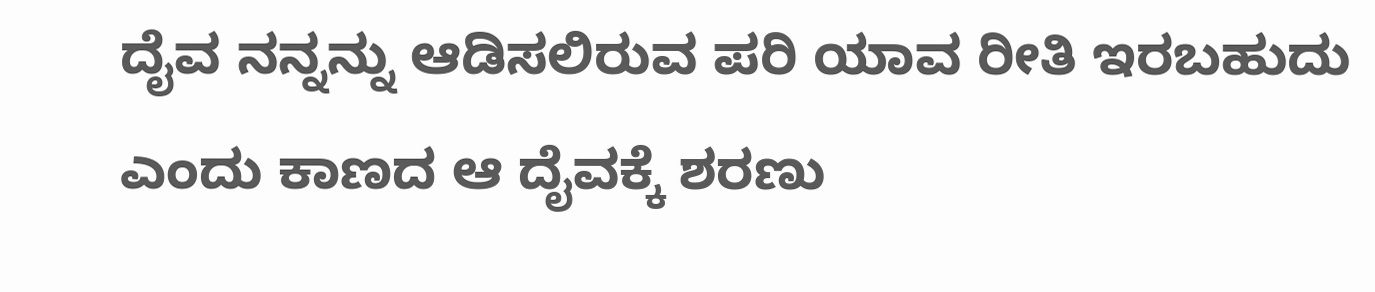ದೈವ ನನ್ನನ್ನು ಆಡಿಸಲಿರುವ ಪರಿ ಯಾವ ರೀತಿ ಇರಬಹುದು ಎಂದು ಕಾಣದ ಆ ದೈವಕ್ಕೆ ಶರಣು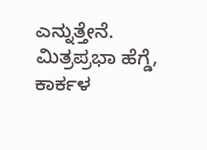ಎನ್ನುತ್ತೇನೆ.
ಮಿತ್ರಪ್ರಭಾ ಹೆಗ್ಡೆ, ಕಾರ್ಕಳ